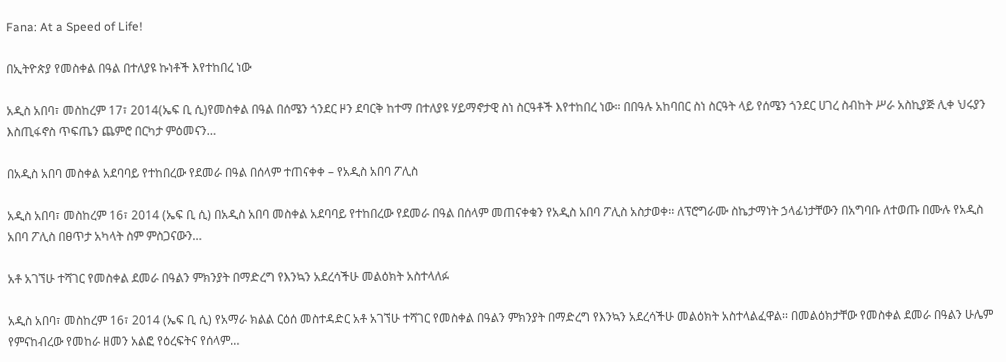Fana: At a Speed of Life!

በኢትዮጵያ የመስቀል በዓል በተለያዩ ኩነቶች እየተከበረ ነው

አዲስ አበባ፣ መስከረም 17፣ 2014(ኤፍ ቢ ሲ)የመስቀል በዓል በሰሜን ጎንደር ዞን ደባርቅ ከተማ በተለያዩ ሃይማኖታዊ ስነ ስርዓቶች እየተከበረ ነው። በበዓሉ አከባበር ስነ ስርዓት ላይ የሰሜን ጎንደር ሀገረ ስብከት ሥራ አስኪያጅ ሊቀ ህሩያን እስጢፋኖስ ጥፍጤን ጨምሮ በርካታ ምዕመናን…

በአዲስ አበባ መስቀል አደባባይ የተከበረው የደመራ በዓል በሰላም ተጠናቀቀ – የአዲስ አበባ ፖሊስ

አዲስ አበባ፣ መስከረም 16፣ 2014 (ኤፍ ቢ ሲ) በአዲስ አበባ መስቀል አደባባይ የተከበረው የደመራ በዓል በሰላም መጠናቀቁን የአዲስ አበባ ፖሊስ አስታወቀ፡፡ ለፕሮግራሙ ስኬታማነት ኃላፊነታቸውን በአግባቡ ለተወጡ በሙሉ የአዲስ አበባ ፖሊስ በፀጥታ አካላት ስም ምስጋናውን…

አቶ አገኘሁ ተሻገር የመስቀል ደመራ በዓልን ምክንያት በማድረግ የእንኳን አደረሳችሁ መልዕክት አስተላለፉ

አዲስ አበባ፣ መስከረም 16፣ 2014 (ኤፍ ቢ ሲ) የአማራ ክልል ርዕሰ መስተዳድር አቶ አገኘሁ ተሻገር የመስቀል በዓልን ምክንያት በማድረግ የእንኳን አደረሳችሁ መልዕክት አስተላልፈዋል፡፡ በመልዕክታቸው የመስቀል ደመራ በዓልን ሁሌም የምናከብረው የመከራ ዘመን አልፎ የዕረፍትና የሰላም…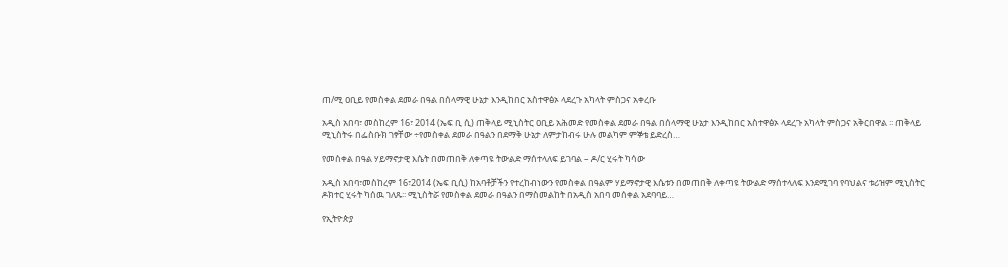ጠ/ሚ ዐቢይ የመስቀል ደመራ በዓል በሰላማዊ ሁኔታ እንዲከበር አስተዋፅኦ ላደረጉ አካላት ምስጋና አቀረቡ

አዲስ አበባ፣ መስከረም 16፣ 2014 (ኤፍ ቢ ሲ) ጠቅላይ ሚኒስትር ዐቢይ አሕመድ የመስቀል ደመራ በዓል በሰላማዊ ሁኔታ እንዲከበር አስተዋፅኦ ላደረጉ አካላት ምስጋና አቅርበዋል ፡፡ ጠቅላይ ሚኒስትሩ በፌስቡክ ገፃቸው ÷የመስቀል ደመራ በዓልን በደማቅ ሁኔታ ለምታከብሩ ሁሉ መልካም ምኞቴ ይድረስ…

የመስቀል በዓል ሃይማኖታዊ እሴት በመጠበቅ ለቀጣዩ ትውልድ ማሰተላለፍ ይገባል – ዶ/ር ሂሩት ካሳው

አዲስ አበባ፣መስከረም 16፣2014 (ኤፍ ቢሲ) ከአባቶቻችን የተረከብነውን የመስቀል በዓልም ሃይማኖታዊ እሴቱን በመጠበቅ ለቀጣዩ ትውልድ ማሰተላለፍ እንደሚገባ የባህልና ቱሪዝም ሚኒስትር ዶክተር ሂሩት ካሰዉ ገለጹ፡፡ ሚኒስትሯ የመስቀል ደመራ በዓልን በማስመልከት በአዲስ አበባ መሰቀል አደባባይ…

የኢትዮጵያ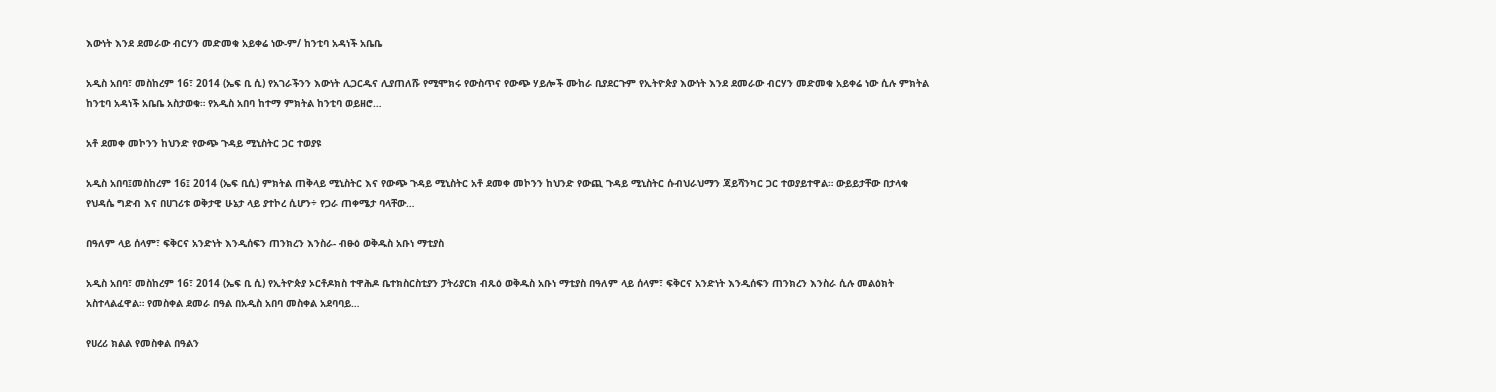እውነት እንደ ደመራው ብርሃን መድመቁ አይቀሬ ነው-ም/ ከንቲባ አዳነች አቤቤ

አዲስ አበባ፣ መስከረም 16፣ 2014 (ኤፍ ቢ ሲ) የአገራችንን እውነት ሊጋርዱና ሊያጠለሹ የሚሞክሩ የውስጥና የውጭ ሃይሎች ሙከራ ቢያደርጉም የኢትዮጵያ እውነት እንደ ደመራው ብርሃን መድመቁ አይቀሬ ነው ሲሉ ምክትል ከንቲባ አዳነች አቤቤ አስታወቁ። የአዲስ አበባ ከተማ ምክትል ከንቲባ ወይዘሮ…

አቶ ደመቀ መኮንን ከህንድ የውጭ ጉዳይ ሚኒስትር ጋር ተወያዩ

አዲስ አበባ፤መስከረም 16፤ 2014 (ኤፍ ቢሲ) ምክትል ጠቅላይ ሚኒስትር እና የውጭ ጉዳይ ሚኒስትር አቶ ደመቀ መኮንን ከህንድ የውጪ ጉዳይ ሚኒስትር ሱብህራህማን ጃይሻንካር ጋር ተወያይተዋል። ውይይታቸው በታላቁ የህዳሴ ግድብ እና በሀገሪቱ ወቅታዊ ሁኔታ ላይ ያተኮረ ሲሆን÷ የጋራ ጠቀሜታ ባላቸው…

በዓለም ላይ ሰላም፣ ፍቅርና አንድነት እንዲሰፍን ጠንክረን እንስራ- ብፁዕ ወቅዱስ አቡነ ማቲያስ

አዲስ አበባ፣ መስከረም 16፣ 2014 (ኤፍ ቢ ሲ) የኢትዮጵያ ኦርቶዶክስ ተዋሕዶ ቤተክስርስቲያን ፓትሪያርክ ብጹዕ ወቅዱስ አቡነ ማቲያስ በዓለም ላይ ሰላም፣ ፍቅርና አንድነት እንዲሰፍን ጠንክረን እንስራ ሲሉ መልዕክት አስተላልፈዋል። የመስቀል ደመራ በዓል በአዲስ አበባ መስቀል አደባባይ…

የሀረሪ ክልል የመስቀል በዓልን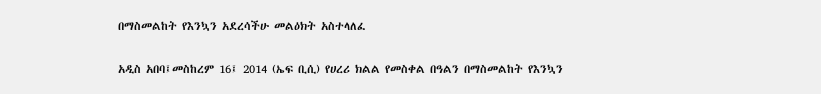በማስመልከት የእንኳን አደረሳችሁ መልዕክት አስተላለፈ

አዲስ አበባ፤መስከረም 16፤ 2014 (ኤፍ ቢሲ) የሀረሪ ክልል የመስቀል በዓልን በማስመልከት የእንኳን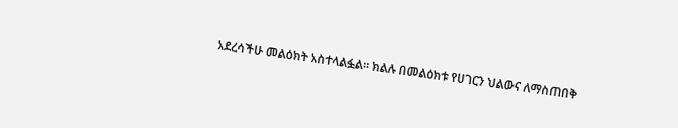አደረሳችሁ መልዕክት አስተላልፏል፡፡ ክልሉ በመልዕክቱ የሀገርን ህልውና ለማስጠበቅ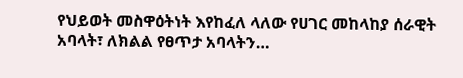የህይወት መስዋዕትነት እየከፈለ ላለው የሀገር መከላከያ ሰራዊት አባላት፣ ለክልል የፀጥታ አባላትን…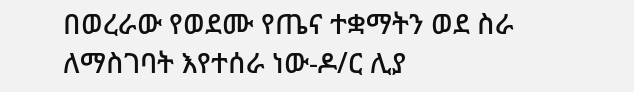በወረራው የወደሙ የጤና ተቋማትን ወደ ስራ ለማስገባት እየተሰራ ነው-ዶ/ር ሊያ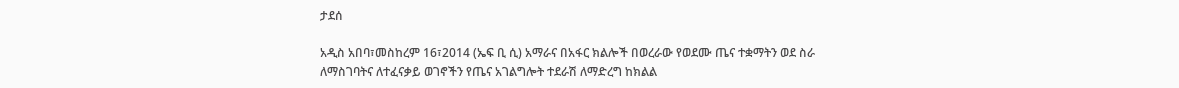ታደሰ

አዲስ አበባ፣መስከረም 16፣2014 (ኤፍ ቢ ሲ) አማራና በአፋር ክልሎች በወረራው የወደሙ ጤና ተቋማትን ወደ ስራ ለማስገባትና ለተፈናቃይ ወገኖችን የጤና አገልግሎት ተደራሽ ለማድረግ ከክልል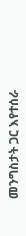መንግስታት ጋር እየተሰራ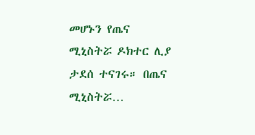መሆኑን የጤና ሚኒስትሯ ዶክተር ሊያ ታደሰ ተናገሩ። በጤና ሚኒስትሯ…